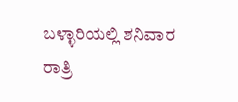ಬಳ್ಳಾರಿಯಲ್ಲಿ ಶನಿವಾರ ರಾತ್ರಿ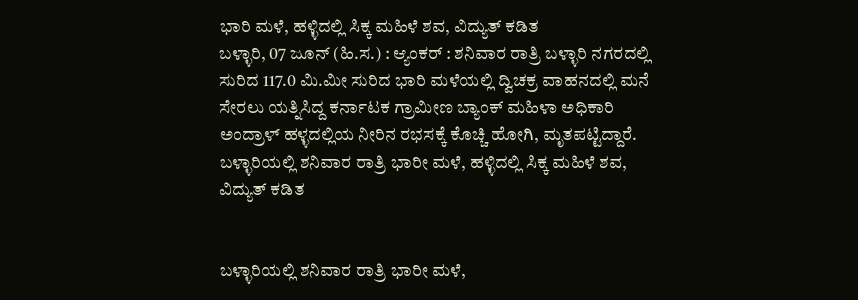ಭಾರಿ ಮಳೆ, ಹಳ್ಳಿದಲ್ಲಿ ಸಿಕ್ಕ ಮಹಿಳೆ ಶವ, ವಿದ್ಯುತ್ ಕಡಿತ
ಬಳ್ಳಾರಿ, 07 ಜೂನ್ (ಹಿ.ಸ.) : ಆ್ಯಂಕರ್ : ಶನಿವಾರ ರಾತ್ರಿ ಬಳ್ಳಾರಿ ನಗರದಲ್ಲಿ ಸುರಿದ 117.0 ಮಿ.ಮೀ ಸುರಿದ ಭಾರಿ ಮಳೆಯಲ್ಲಿ ದ್ವಿಚಕ್ರ ವಾಹನದಲ್ಲಿ ಮನೆ ಸೇರಲು ಯತ್ನಿಸಿದ್ದ ಕರ್ನಾಟಕ ಗ್ರಾಮೀಣ ಬ್ಯಾಂಕ್ ಮಹಿಳಾ ಅಧಿಕಾರಿ ಅಂದ್ರಾಳ್ ಹಳ್ಳದಲ್ಲಿಯ ನೀರಿನ ರಭಸಕ್ಕೆ ಕೊಚ್ಚಿ ಹೋಗಿ, ಮೃತಪಟ್ಟಿದ್ದಾರೆ.
ಬಳ್ಳಾರಿಯಲ್ಲಿ ಶನಿವಾರ ರಾತ್ರಿ ಭಾರೀ ಮಳೆ, ಹಳ್ಳಿದಲ್ಲಿ ಸಿಕ್ಕ ಮಹಿಳೆ ಶವ, ವಿದ್ಯುತ್ ಕಡಿತ


ಬಳ್ಳಾರಿಯಲ್ಲಿ ಶನಿವಾರ ರಾತ್ರಿ ಭಾರೀ ಮಳೆ,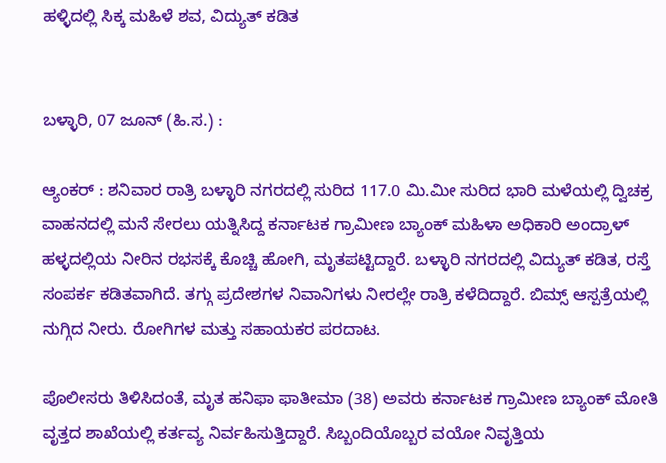ಹಳ್ಳಿದಲ್ಲಿ ಸಿಕ್ಕ ಮಹಿಳೆ ಶವ, ವಿದ್ಯುತ್ ಕಡಿತ


ಬಳ್ಳಾರಿ, 07 ಜೂನ್ (ಹಿ.ಸ.) :

ಆ್ಯಂಕರ್ : ಶನಿವಾರ ರಾತ್ರಿ ಬಳ್ಳಾರಿ ನಗರದಲ್ಲಿ ಸುರಿದ 117.0 ಮಿ.ಮೀ ಸುರಿದ ಭಾರಿ ಮಳೆಯಲ್ಲಿ ದ್ವಿಚಕ್ರ ವಾಹನದಲ್ಲಿ ಮನೆ ಸೇರಲು ಯತ್ನಿಸಿದ್ದ ಕರ್ನಾಟಕ ಗ್ರಾಮೀಣ ಬ್ಯಾಂಕ್ ಮಹಿಳಾ ಅಧಿಕಾರಿ ಅಂದ್ರಾಳ್ ಹಳ್ಳದಲ್ಲಿಯ ನೀರಿನ ರಭಸಕ್ಕೆ ಕೊಚ್ಚಿ ಹೋಗಿ, ಮೃತಪಟ್ಟಿದ್ದಾರೆ. ಬಳ್ಳಾರಿ ನಗರದಲ್ಲಿ ವಿದ್ಯುತ್ ಕಡಿತ, ರಸ್ತೆ ಸಂಪರ್ಕ ಕಡಿತವಾಗಿದೆ. ತಗ್ಗು ಪ್ರದೇಶಗಳ ನಿವಾನಿಗಳು ನೀರಲ್ಲೇ ರಾತ್ರಿ ಕಳೆದಿದ್ದಾರೆ. ಬಿಮ್ಸ್ ಆಸ್ಪತ್ರೆಯಲ್ಲಿ ನುಗ್ಗಿದ ನೀರು. ರೋಗಿಗಳ ಮತ್ತು ಸಹಾಯಕರ ಪರದಾಟ.

ಪೊಲೀಸರು ತಿಳಿಸಿದಂತೆ, ಮೃತ ಹನಿಫಾ ಫಾತೀಮಾ (38) ಅವರು ಕರ್ನಾಟಕ ಗ್ರಾಮೀಣ ಬ್ಯಾಂಕ್ ಮೋತಿ ವೃತ್ತದ ಶಾಖೆಯಲ್ಲಿ ಕರ್ತವ್ಯ ನಿರ್ವಹಿಸುತ್ತಿದ್ದಾರೆ. ಸಿಬ್ಬಂದಿಯೊಬ್ಬರ ವಯೋ ನಿವೃತ್ತಿಯ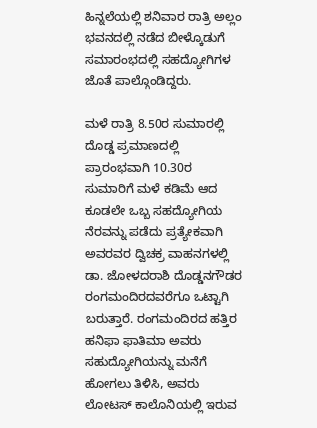ಹಿನ್ನಲೆಯಲ್ಲಿ ಶನಿವಾರ ರಾತ್ರಿ ಅಲ್ಲಂ ಭವನದಲ್ಲಿ ನಡೆದ ಬೀಳ್ಕೊಡುಗೆ ಸಮಾರಂಭದಲ್ಲಿ ಸಹದ್ಯೋಗಿಗಳ ಜೊತೆ ಪಾಲ್ಗೊಂಡಿದ್ದರು.

ಮಳೆ ರಾತ್ರಿ 8.50ರ ಸುಮಾರಲ್ಲಿ ದೊಡ್ಡ ಪ್ರಮಾಣದಲ್ಲಿ ಪ್ರಾರಂಭವಾಗಿ 10.30ರ ಸುಮಾರಿಗೆ ಮಳೆ ಕಡಿಮೆ ಆದ ಕೂಡಲೇ ಒಬ್ಬ ಸಹದ್ಯೋಗಿಯ ನೆರವನ್ನು ಪಡೆದು ಪ್ರತ್ಯೇಕವಾಗಿ ಅವರವರ ದ್ವಿಚಕ್ರ ವಾಹನಗಳಲ್ಲಿ ಡಾ. ಜೋಳದರಾಶಿ ದೊಡ್ಡನಗೌಡರ ರಂಗಮಂದಿರದವರೆಗೂ ಒಟ್ಟಾಗಿ ಬರುತ್ತಾರೆ. ರಂಗಮಂದಿರದ ಹತ್ತಿರ ಹನಿಫಾ ಫಾತಿಮಾ ಅವರು ಸಹುದ್ಯೋಗಿಯನ್ನು ಮನೆಗೆ ಹೋಗಲು ತಿಳಿಸಿ, ಅವರು ಲೋಟಸ್ ಕಾಲೊನಿಯಲ್ಲಿ ಇರುವ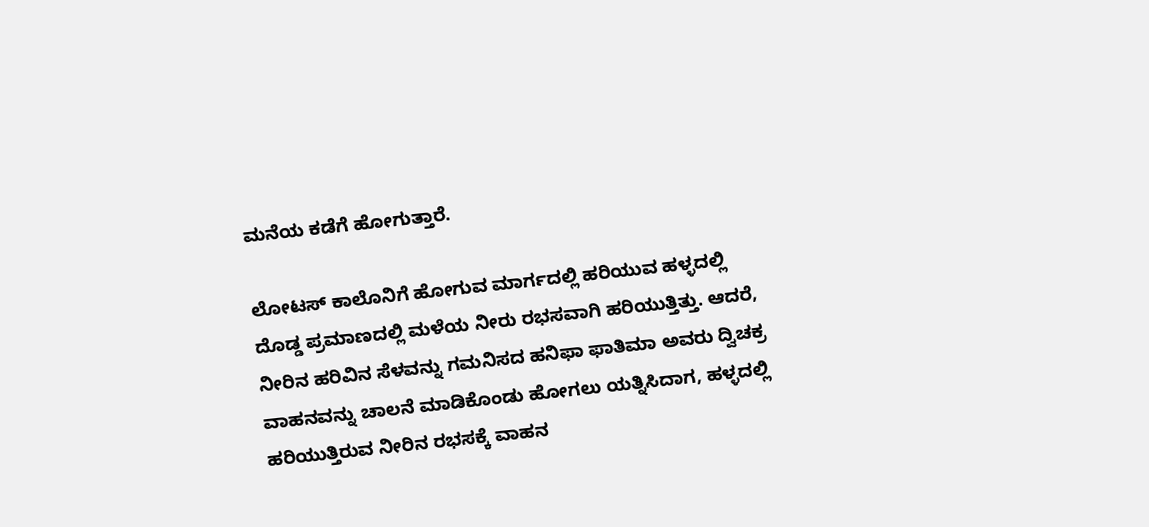ಮನೆಯ ಕಡೆಗೆ ಹೋಗುತ್ತಾರೆ.

ಲೋಟಸ್ ಕಾಲೊನಿಗೆ ಹೋಗುವ ಮಾರ್ಗದಲ್ಲಿ ಹರಿಯುವ ಹಳ್ಳದಲ್ಲಿ ದೊಡ್ಡ ಪ್ರಮಾಣದಲ್ಲಿ ಮಳೆಯ ನೀರು ರಭಸವಾಗಿ ಹರಿಯುತ್ತಿತ್ತು. ಆದರೆ, ನೀರಿನ ಹರಿವಿನ ಸೆಳವನ್ನು ಗಮನಿಸದ ಹನಿಫಾ ಫಾತಿಮಾ ಅವರು ದ್ವಿಚಕ್ರ ವಾಹನವನ್ನು ಚಾಲನೆ ಮಾಡಿಕೊಂಡು ಹೋಗಲು ಯತ್ನಿಸಿದಾಗ, ಹಳ್ಳದಲ್ಲಿ ಹರಿಯುತ್ತಿರುವ ನೀರಿನ ರಭಸಕ್ಕೆ ವಾಹನ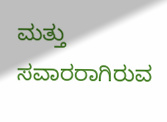ಮತ್ತು ಸವಾರರಾಗಿರುವ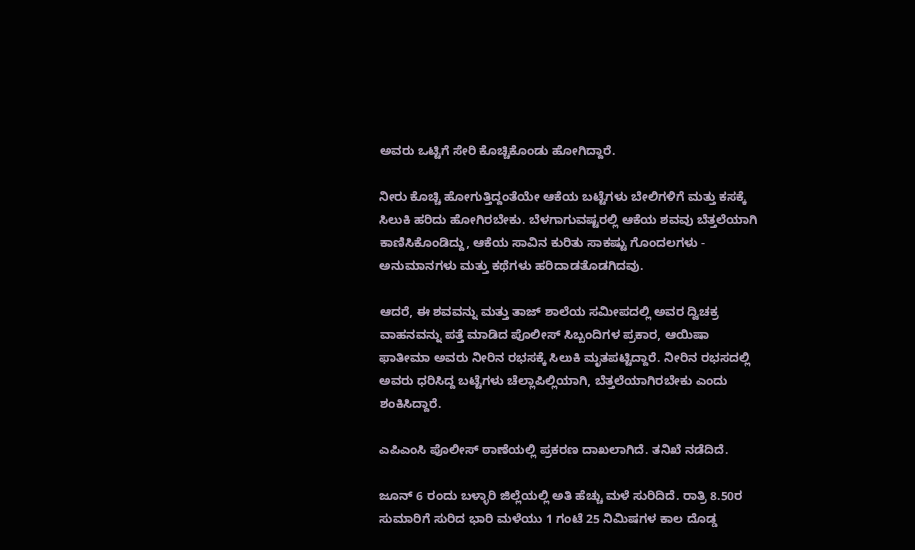ಅವರು ಒಟ್ಟಿಗೆ ಸೇರಿ ಕೊಚ್ಚಿಕೊಂಡು ಹೋಗಿದ್ದಾರೆ.

ನೀರು ಕೊಚ್ಚಿ ಹೋಗುತ್ತಿದ್ದಂತೆಯೇ ಆಕೆಯ ಬಟ್ಟೆಗಳು ಬೇಲಿಗಳಿಗೆ ಮತ್ತು ಕಸಕ್ಕೆ ಸಿಲುಕಿ ಹರಿದು ಹೋಗಿರಬೇಕು. ಬೆಳಗಾಗುವಷ್ಟರಲ್ಲಿ ಆಕೆಯ ಶವವು ಬೆತ್ತಲೆಯಾಗಿ ಕಾಣಿಸಿಕೊಂಡಿದ್ದು, ಆಕೆಯ ಸಾವಿನ ಕುರಿತು ಸಾಕಷ್ಟು ಗೊಂದಲಗಳು - ಅನುಮಾನಗಳು ಮತ್ತು ಕಥೆಗಳು ಹರಿದಾಡತೊಡಗಿದವು.

ಆದರೆ, ಈ ಶವವನ್ನು ಮತ್ತು ತಾಜ್ ಶಾಲೆಯ ಸಮೀಪದಲ್ಲಿ ಅವರ ದ್ವಿಚಕ್ರ ವಾಹನವನ್ನು ಪತ್ತೆ ಮಾಡಿದ ಪೊಲೀಸ್ ಸಿಬ್ಬಂದಿಗಳ ಪ್ರಕಾರ, ಆಯಿಷಾ ಫಾತೀಮಾ ಅವರು ನೀರಿನ ರಭಸಕ್ಕೆ ಸಿಲುಕಿ ಮೃತಪಟ್ಟಿದ್ದಾರೆ. ನೀರಿನ ರಭಸದಲ್ಲಿ ಅವರು ಧರಿಸಿದ್ದ ಬಟ್ಟೆಗಳು ಚೆಲ್ಲಾಪಿಲ್ಲಿಯಾಗಿ, ಬೆತ್ತಲೆಯಾಗಿರಬೇಕು ಎಂದು ಶಂಕಿಸಿದ್ದಾರೆ.

ಎಪಿಎಂಸಿ ಪೊಲೀಸ್ ಠಾಣೆಯಲ್ಲಿ ಪ್ರಕರಣ ದಾಖಲಾಗಿದೆ. ತನಿಖೆ ನಡೆದಿದೆ.

ಜೂನ್ 6 ರಂದು ಬಳ್ಳಾರಿ ಜಿಲ್ಲೆಯಲ್ಲಿ ಅತಿ ಹೆಚ್ಚು ಮಳೆ ಸುರಿದಿದೆ. ರಾತ್ರಿ 8.50ರ ಸುಮಾರಿಗೆ ಸುರಿದ ಭಾರಿ ಮಳೆಯು 1 ಗಂಟೆ 25 ನಿಮಿಷಗಳ ಕಾಲ ದೊಡ್ಡ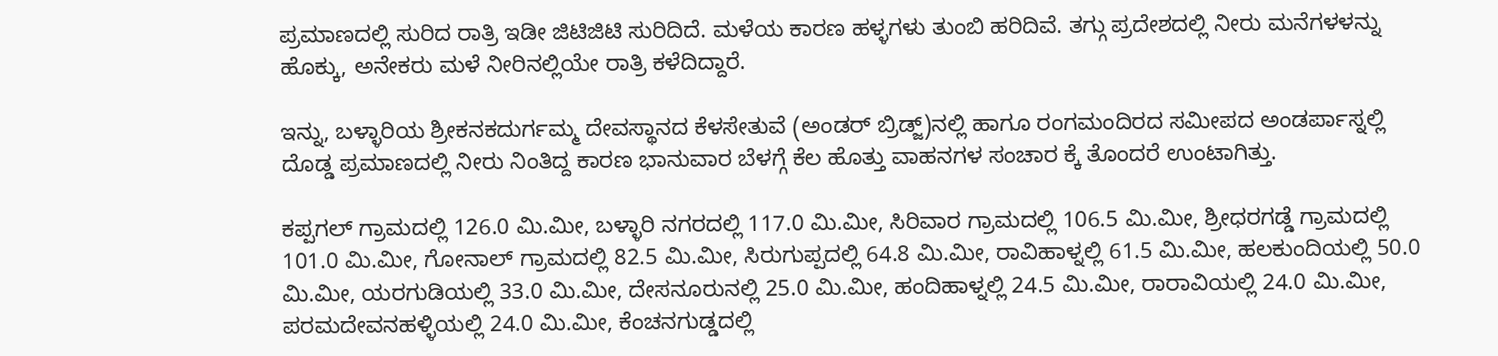ಪ್ರಮಾಣದಲ್ಲಿ ಸುರಿದ ರಾತ್ರಿ ಇಡೀ ಜಿಟಿಜಿಟಿ ಸುರಿದಿದೆ. ಮಳೆಯ ಕಾರಣ ಹಳ್ಳಗಳು ತುಂಬಿ ಹರಿದಿವೆ. ತಗ್ಗು ಪ್ರದೇಶದಲ್ಲಿ ನೀರು ಮನೆಗಳಳನ್ನು ಹೊಕ್ಕು, ಅನೇಕರು ಮಳೆ ನೀರಿನಲ್ಲಿಯೇ ರಾತ್ರಿ ಕಳೆದಿದ್ದಾರೆ.

ಇನ್ನು, ಬಳ್ಳಾರಿಯ ಶ್ರೀಕನಕದುರ್ಗಮ್ಮ ದೇವಸ್ಥಾನದ ಕೆಳಸೇತುವೆ (ಅಂಡರ್ ಬ್ರಿಡ್ಜ್)ನಲ್ಲಿ ಹಾಗೂ ರಂಗಮಂದಿರದ ಸಮೀಪದ ಅಂಡರ್ಪಾಸ್ನಲ್ಲಿ ದೊಡ್ಡ ಪ್ರಮಾಣದಲ್ಲಿ ನೀರು ನಿಂತಿದ್ದ ಕಾರಣ ಭಾನುವಾರ ಬೆಳಗ್ಗೆ ಕೆಲ ಹೊತ್ತು ವಾಹನಗಳ ಸಂಚಾರ ಕ್ಕೆ ತೊಂದರೆ ಉಂಟಾಗಿತ್ತು.

ಕಪ್ಪಗಲ್ ಗ್ರಾಮದಲ್ಲಿ 126.0 ಮಿ.ಮೀ, ಬಳ್ಳಾರಿ ನಗರದಲ್ಲಿ 117.0 ಮಿ.ಮೀ, ಸಿರಿವಾರ ಗ್ರಾಮದಲ್ಲಿ 106.5 ಮಿ.ಮೀ, ಶ್ರೀಧರಗಡ್ಡೆ ಗ್ರಾಮದಲ್ಲಿ 101.0 ಮಿ.ಮೀ, ಗೋನಾಲ್ ಗ್ರಾಮದಲ್ಲಿ 82.5 ಮಿ.ಮೀ, ಸಿರುಗುಪ್ಪದಲ್ಲಿ 64.8 ಮಿ.ಮೀ, ರಾವಿಹಾಳ್ನಲ್ಲಿ 61.5 ಮಿ.ಮೀ, ಹಲಕುಂದಿಯಲ್ಲಿ 50.0 ಮಿ.ಮೀ, ಯರಗುಡಿಯಲ್ಲಿ 33.0 ಮಿ.ಮೀ, ದೇಸನೂರುನಲ್ಲಿ 25.0 ಮಿ.ಮೀ, ಹಂದಿಹಾಳ್ನಲ್ಲಿ 24.5 ಮಿ.ಮೀ, ರಾರಾವಿಯಲ್ಲಿ 24.0 ಮಿ.ಮೀ, ಪರಮದೇವನಹಳ್ಳಿಯಲ್ಲಿ 24.0 ಮಿ.ಮೀ, ಕೆಂಚನಗುಡ್ಡದಲ್ಲಿ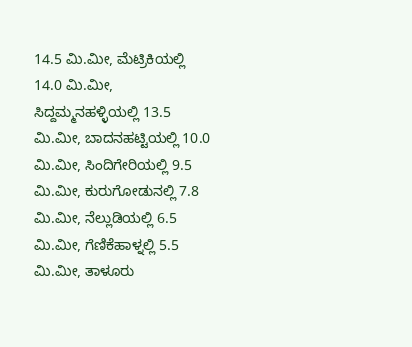14.5 ಮಿ.ಮೀ, ಮೆಟ್ರಿಕಿಯಲ್ಲಿ 14.0 ಮಿ.ಮೀ, ಸಿದ್ದಮ್ಮನಹಳ್ಳಿಯಲ್ಲಿ 13.5 ಮಿ.ಮೀ, ಬಾದನಹಟ್ಟಿಯಲ್ಲಿ 10.0 ಮಿ.ಮೀ, ಸಿಂದಿಗೇರಿಯಲ್ಲಿ 9.5 ಮಿ.ಮೀ, ಕುರುಗೋಡುನಲ್ಲಿ 7.8 ಮಿ.ಮೀ, ನೆಲ್ಲುಡಿಯಲ್ಲಿ 6.5 ಮಿ.ಮೀ, ಗೆಣಿಕೆಹಾಳ್ನಲ್ಲಿ 5.5 ಮಿ.ಮೀ, ತಾಳೂರು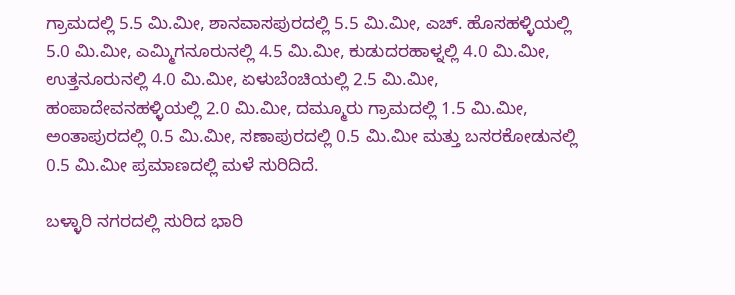ಗ್ರಾಮದಲ್ಲಿ 5.5 ಮಿ.ಮೀ, ಶಾನವಾಸಪುರದಲ್ಲಿ 5.5 ಮಿ.ಮೀ, ಎಚ್. ಹೊಸಹಳ್ಳಿಯಲ್ಲಿ 5.0 ಮಿ.ಮೀ, ಎಮ್ಮಿಗನೂರುನಲ್ಲಿ 4.5 ಮಿ.ಮೀ, ಕುಡುದರಹಾಳ್ನಲ್ಲಿ 4.0 ಮಿ.ಮೀ, ಉತ್ತನೂರುನಲ್ಲಿ 4.0 ಮಿ.ಮೀ, ಏಳುಬೆಂಚಿಯಲ್ಲಿ 2.5 ಮಿ.ಮೀ, ಹಂಪಾದೇವನಹಳ್ಳಿಯಲ್ಲಿ 2.0 ಮಿ.ಮೀ, ದಮ್ಮೂರು ಗ್ರಾಮದಲ್ಲಿ 1.5 ಮಿ.ಮೀ, ಅಂತಾಪುರದಲ್ಲಿ 0.5 ಮಿ.ಮೀ, ಸಣಾಪುರದಲ್ಲಿ 0.5 ಮಿ.ಮೀ ಮತ್ತು ಬಸರಕೋಡುನಲ್ಲಿ 0.5 ಮಿ.ಮೀ ಪ್ರಮಾಣದಲ್ಲಿ ಮಳೆ ಸುರಿದಿದೆ.

ಬಳ್ಳಾರಿ ನಗರದಲ್ಲಿ ಸುರಿದ ಭಾರಿ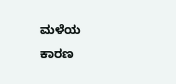ಮಳೆಯ ಕಾರಣ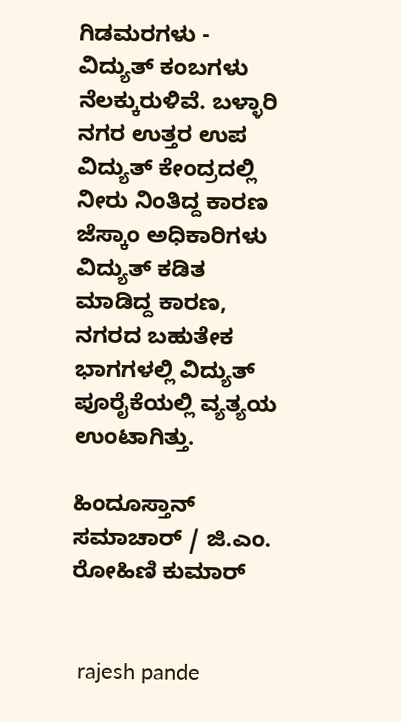ಗಿಡಮರಗಳು - ವಿದ್ಯುತ್ ಕಂಬಗಳು ನೆಲಕ್ಕುರುಳಿವೆ. ಬಳ್ಳಾರಿ ನಗರ ಉತ್ತರ ಉಪ ವಿದ್ಯುತ್ ಕೇಂದ್ರದಲ್ಲಿ ನೀರು ನಿಂತಿದ್ದ ಕಾರಣ ಜೆಸ್ಕಾಂ ಅಧಿಕಾರಿಗಳು ವಿದ್ಯುತ್ ಕಡಿತ ಮಾಡಿದ್ದ ಕಾರಣ, ನಗರದ ಬಹುತೇಕ ಭಾಗಗಳಲ್ಲಿ ವಿದ್ಯುತ್ ಪೂರೈಕೆಯಲ್ಲಿ ವ್ಯತ್ಯಯ ಉಂಟಾಗಿತ್ತು.

ಹಿಂದೂಸ್ತಾನ್ ಸಮಾಚಾರ್ / ಜಿ.ಎಂ. ರೋಹಿಣಿ ಕುಮಾರ್


 rajesh pande